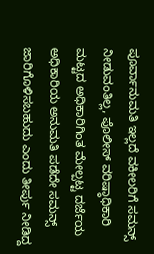ಪೂರ್ವಾನುಮತಿ ಇಲ್ಲದೆ ವಕೀಲರಿಗೆ ಸಮನ್ಸ್ ನೀಡುವಂತಿಲ್ಲ, ಪೊಲೀಸ್ ವರಿಷ್ಠಾಧಿಕಾರಿ ಮಟ್ಟದ ಅಧಿಕಾರಿಗಿಂತ ಮೇಲ್ಪಟ್ಟ ದರ್ಜೆಯ ಅಧಿಕಾರಿಯ ಅನುಮತಿ ಪಡೆದೇ ಸಮನ್ಸ್ ಜಾರಿಗೊಳಿಸಬಹುದು ಎಂದು ತೀರ್ಪು ನೀಡಿದ್ದ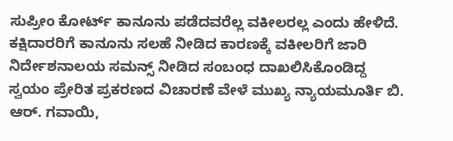ಸುಪ್ರೀಂ ಕೋರ್ಟ್ ಕಾನೂನು ಪಡೆದವರೆಲ್ಲ ವಕೀಲರಲ್ಲ ಎಂದು ಹೇಳಿದೆ.
ಕಕ್ಷಿದಾರರಿಗೆ ಕಾನೂನು ಸಲಹೆ ನೀಡಿದ ಕಾರಣಕ್ಕೆ ವಕೀಲರಿಗೆ ಜಾರಿ ನಿರ್ದೇಶನಾಲಯ ಸಮನ್ಸ್ ನೀಡಿದ ಸಂಬಂಧ ದಾಖಲಿಸಿಕೊಂಡಿದ್ದ ಸ್ವಯಂ ಪ್ರೇರಿತ ಪ್ರಕರಣದ ವಿಚಾರಣೆ ವೇಳೆ ಮುಖ್ಯ ನ್ಯಾಯಮೂರ್ತಿ ಬಿ. ಆರ್. ಗವಾಯಿ,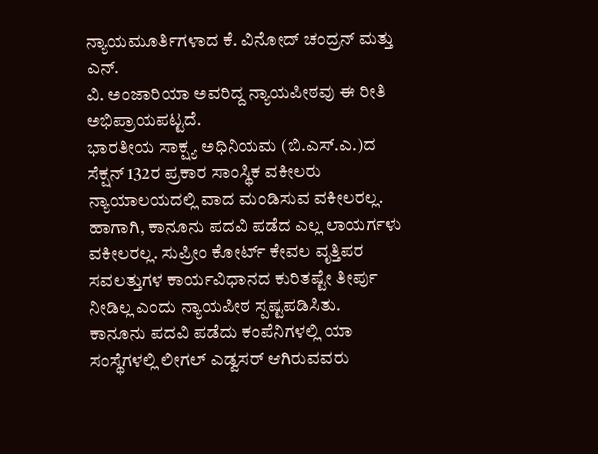ನ್ಯಾಯಮೂರ್ತಿಗಳಾದ ಕೆ. ವಿನೋದ್ ಚಂದ್ರನ್ ಮತ್ತು ಎನ್.
ವಿ. ಅಂಜಾರಿಯಾ ಅವರಿದ್ದ ನ್ಯಾಯಪೀಠವು ಈ ರೀತಿ ಅಭಿಪ್ರಾಯಪಟ್ಟದೆ.
ಭಾರತೀಯ ಸಾಕ್ಷ್ಯ ಅಧಿನಿಯಮ (ಬಿ.ಎಸ್.ಎ.)ದ ಸೆಕ್ಷನ್ 132ರ ಪ್ರಕಾರ ಸಾಂಸ್ಥಿಕ ವಕೀಲರು ನ್ಯಾಯಾಲಯದಲ್ಲಿ ವಾದ ಮಂಡಿಸುವ ವಕೀಲರಲ್ಲ. ಹಾಗಾಗಿ, ಕಾನೂನು ಪದವಿ ಪಡೆದ ಎಲ್ಲ ಲಾಯರ್ಗಳು ವಕೀಲರಲ್ಲ. ಸುಪ್ರೀಂ ಕೋರ್ಟ್ ಕೇವಲ ವೃತ್ತಿಪರ ಸವಲತ್ತುಗಳ ಕಾರ್ಯವಿಧಾನದ ಕುರಿತಷ್ಟೇ ತೀರ್ಪು ನೀಡಿಲ್ಲ ಎಂದು ನ್ಯಾಯಪೀಠ ಸ್ಪಷ್ಟಪಡಿಸಿತು.
ಕಾನೂನು ಪದವಿ ಪಡೆದು ಕಂಪೆನಿಗಳಲ್ಲಿ ಯಾ ಸಂಸ್ಥೆಗಳಲ್ಲಿ ಲೀಗಲ್ ಎಡ್ವಸರ್ ಆಗಿರುವವರು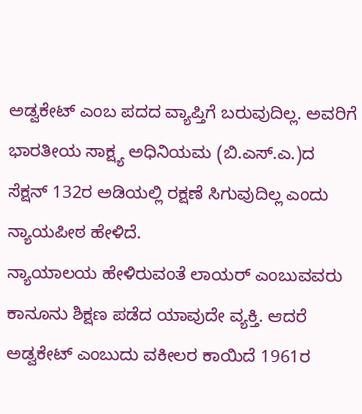ಅಡ್ವಕೇಟ್ ಎಂಬ ಪದದ ವ್ಯಾಪ್ತಿಗೆ ಬರುವುದಿಲ್ಲ. ಅವರಿಗೆ ಭಾರತೀಯ ಸಾಕ್ಷ್ಯ ಅಧಿನಿಯಮ (ಬಿ.ಎಸ್.ಎ.)ದ ಸೆಕ್ಷನ್ 132ರ ಅಡಿಯಲ್ಲಿ ರಕ್ಷಣೆ ಸಿಗುವುದಿಲ್ಲ ಎಂದು ನ್ಯಾಯಪೀಠ ಹೇಳಿದೆ.
ನ್ಯಾಯಾಲಯ ಹೇಳಿರುವಂತೆ ಲಾಯರ್ ಎಂಬುವವರು ಕಾನೂನು ಶಿಕ್ಷಣ ಪಡೆದ ಯಾವುದೇ ವ್ಯಕ್ತಿ. ಆದರೆ ಅಡ್ವಕೇಟ್ ಎಂಬುದು ವಕೀಲರ ಕಾಯಿದೆ 1961ರ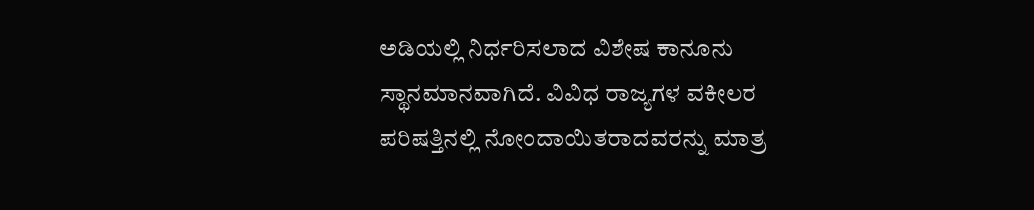ಅಡಿಯಲ್ಲಿ ನಿರ್ಧರಿಸಲಾದ ವಿಶೇಷ ಕಾನೂನು ಸ್ಥಾನಮಾನವಾಗಿದೆ. ವಿವಿಧ ರಾಜ್ಯಗಳ ವಕೀಲರ ಪರಿಷತ್ತಿನಲ್ಲಿ ನೋಂದಾಯಿತರಾದವರನ್ನು ಮಾತ್ರ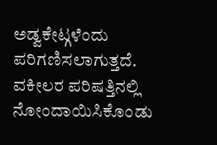ಅಡ್ವಕೇಟ್ಗಳೆಂದು ಪರಿಗಣಿಸಲಾಗುತ್ತದೆ.
ವಕೀಲರ ಪರಿಷತ್ತಿನಲ್ಲಿ ನೋಂದಾಯಿಸಿಕೊಂಡು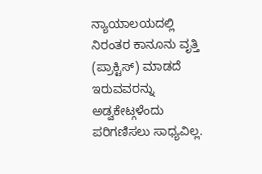ನ್ಯಾಯಾಲಯದಲ್ಲಿ ನಿರಂತರ ಕಾನೂನು ವೃತ್ತಿ (ಪ್ರಾಕ್ಟಿಸ್) ಮಾಡದೆ ಇರುವವರನ್ನು ಅಡ್ವಕೇಟ್ಗಳೆಂದು ಪರಿಗಣಿಸಲು ಸಾಧ್ಯವಿಲ್ಲ.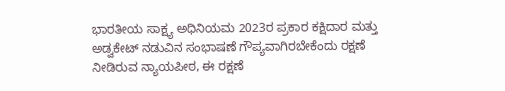ಭಾರತೀಯ ಸಾಕ್ಷ್ಯ ಅಧಿನಿಯಮ 2023ರ ಪ್ರಕಾರ ಕಕ್ಷಿದಾರ ಮತ್ತು ಅಡ್ವಕೇಟ್ ನಡುವಿನ ಸಂಭಾಷಣೆ ಗೌಪ್ಯವಾಗಿರಬೇಕೆಂದು ರಕ್ಷಣೆ ನೀಡಿರುವ ನ್ಯಾಯಪೀಠ, ಈ ರಕ್ಷಣೆ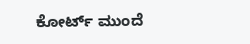ಕೋರ್ಟ್ ಮುಂದೆ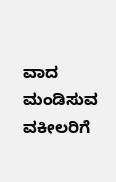ವಾದ ಮಂಡಿಸುವ ವಕೀಲರಿಗೆ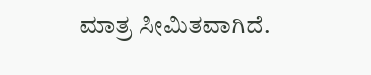ಮಾತ್ರ ಸೀಮಿತವಾಗಿದೆ.